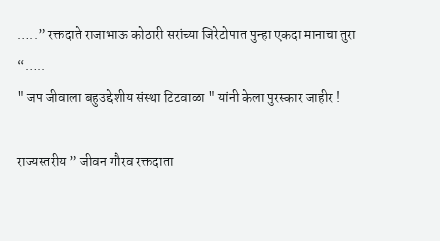…..” रक्तदाते राजाभाऊ कोठारी सरांच्या जिरेटोपात पुन्हा एकदा मानाचा तुरा “…..
" जप जीवाला बहुउद्देशीय संस्था टिटवाळा " यांनी केला पुरस्कार जाहीर !

राज्यस्तरीय ” जीवन गौरव रक्तदाता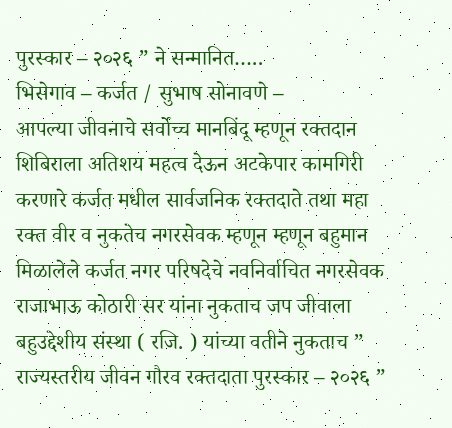पुरस्कार – २०२६ ” ने सन्मानित…..
भिसेगाव – कर्जत / सुभाष सोनावणे –
आपल्या जीवनाचे सर्वोच्च मानबिंदू म्हणून रक्तदान शिबिराला अतिशय महत्व देऊन अटकेपार कामगिरी करणारे कर्जत मधील सार्वजनिक रक्तदाते तथा महा रक्त वीर व नुकतेच नगरसेवक म्हणून म्हणून बहुमान मिळालेले कर्जत नगर परिषदेचे नवनिर्वाचित नगरसेवक राजाभाऊ कोठारी सर यांना नुकताच जप जीवाला बहुउद्देशीय संस्था ( रजि. ) यांच्या वतीने नुकताच ” राज्यस्तरीय जीवन गौरव रक्तदाता पुरस्कार – २०२६ ”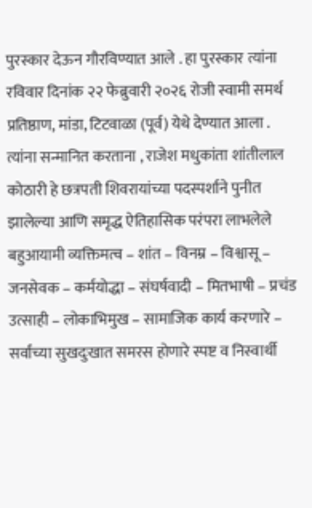पुरस्कार देऊन गौरविण्यात आले . हा पुरस्कार त्यांना रविवार दिनांक २२ फेब्रुवारी २०२६ रोजी स्वामी समर्थ प्रतिष्ठाण, मांडा, टिटवाळा (पूर्व) येथे देण्यात आला .
त्यांना सन्मानित करताना , राजेश मधुकांता शांतीलाल कोठारी हे छत्रपती शिवरायांच्या पदस्पर्शाने पुनीत झालेल्या आणि समृद्ध ऐतिहासिक परंपरा लाभलेले बहुआयामी व्यक्तिमत्व – शांत – विनम्र – विश्वासू – जनसेवक – कर्मयोद्धा – संघर्षवादी – मितभाषी – प्रचंड उत्साही – लोकाभिमुख – सामाजिक कार्य करणारे – सर्वांच्या सुखदुःखात समरस होणारे स्पष्ट व निस्वार्थी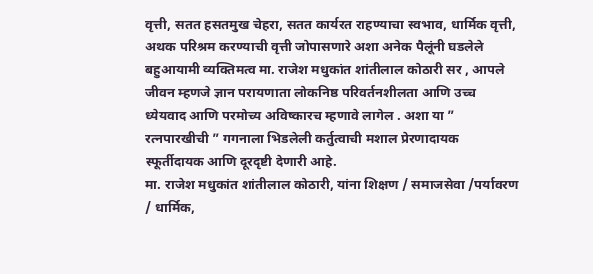वृत्ती, सतत हसतमुख चेहरा, सतत कार्यरत राहण्याचा स्वभाव, धार्मिक वृत्ती, अथक परिश्रम करण्याची वृत्ती जोपासणारे अशा अनेक पैलूंनी घडलेले बहुआयामी व्यक्तिमत्व मा. राजेश मधुकांत शांतीलाल कोठारी सर , आपले जीवन म्हणजे ज्ञान परायणाता लोकनिष्ठ परिवर्तनशीलता आणि उच्च ध्येयवाद आणि परमोच्य अविष्कारच म्हणावे लागेल . अशा या ” रत्नपारखीची ” गगनाला भिडलेली कर्तुत्वाची मशाल प्रेरणादायक स्फूर्तीदायक आणि दूरदृष्टी देणारी आहे.
मा. राजेश मधुकांत शांतीलाल कोठारी, यांना शिक्षण / समाजसेवा /पर्यावरण / धार्मिक,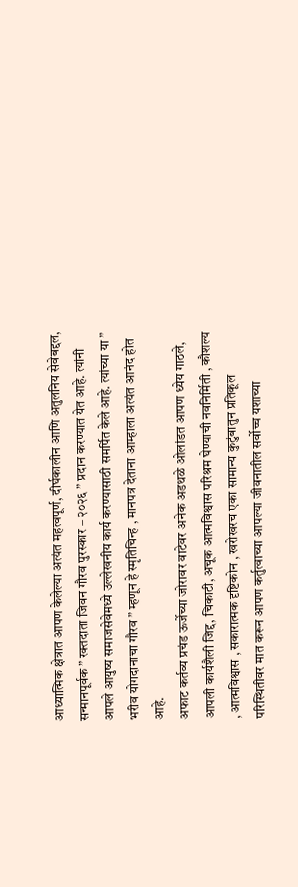आध्यात्मिक क्षेत्रात आपण केलेल्या अत्यंत महत्वपूर्ण, दीर्घकालीन आणि अतुलनिय सेवेबद्दल, सन्मानपूर्वक ” रक्तदाता जिवन गौरव पुरस्कार – २०२६ ” प्रदान करण्यात येत आहे. त्यांनी आपले आयुष्य समाजसेवेमध्ये उल्लेखनीय कार्य करण्यासाठी समर्पित केले आहे. त्यांच्या या ” भरीव योगदानाचा गौरव ” म्हणून हे स्मृतिचिन्ह , मानपत्र देताना आम्हाला अत्यंत आनंद होत आहे.
अफाट कर्तव्य प्रचंड ऊर्जेच्या जोरावर वाटेवर अनेक अडथळे ओलांडत आपण ध्येय गाठले, आपली कार्यशैली जिद्द, चिकाटी, अचूक आत्मविश्वास परिश्रम घेण्याची नवनिर्मिती , कौशल्य , आत्मविश्वास , सकारात्मक दृष्टिकोन , खरोखरच एका सामान्य कुटुंबातुन प्रतिकूल परिस्थितीवर मात करून आपण कर्तुत्वाच्या आपल्या जीवनातील सर्वोच्च यशाच्या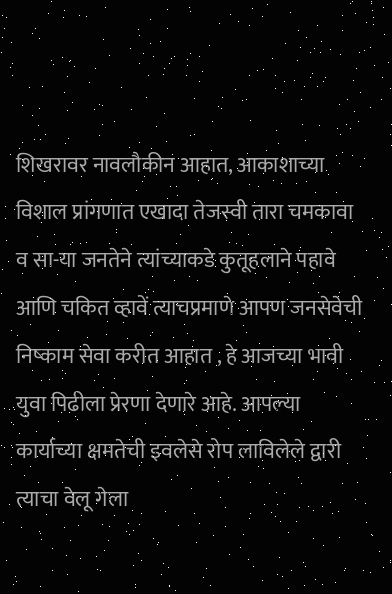शिखरावर नावलौकीन आहात, आकाशाच्या विशाल प्रांगणात एखादा तेजस्वी तारा चमकावा व सा-या जनतेने त्यांच्याकडे कुतूहलाने पहावे आणि चकित व्हावें त्याचप्रमाणे आपण जनसेवेची निष्काम सेवा करीत आहात , हे आजच्या भावी युवा पिढीला प्रेरणा देणारे आहे. आपल्या कार्याच्या क्षमतेची इवलेसे रोप लाविलेले द्वारी त्याचा वेलू गेला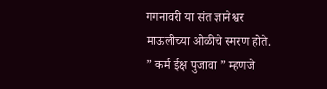गगनावरी या संत ज्ञानेश्वर माऊलीच्या ओळीचे स्मरण होते.
” कर्म ईक्ष पुजावा ” म्हणजे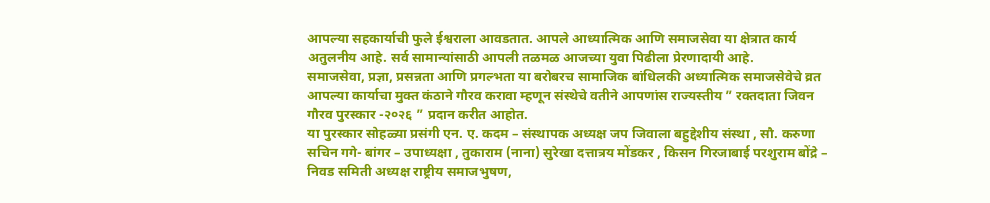आपल्या सहकार्याची फुले ईश्वराला आवडतात. आपले आध्यात्मिक आणि समाजसेवा या क्षेत्रात कार्य अतुलनीय आहे. सर्व सामान्यांसाठी आपली तळमळ आजच्या युवा पिढीला प्रेरणादायी आहे.
समाजसेवा, प्रज्ञा, प्रसन्नता आणि प्रगल्भता या बरोबरच सामाजिक बांधिलकी अध्यात्मिक समाजसेवेचे व्रत आपल्या कार्याचा मुक्त कंठाने गौरव करावा म्हणून संस्थेचे वतीने आपणांस राज्यस्तीय ” रक्तदाता जिवन गौरव पुरस्कार -२०२६ ” प्रदान करीत आहोत.
या पुरस्कार सोहळ्या प्रसंगी एन. ए. कदम – संस्थापक अध्यक्ष जप जिवाला बहुद्देशीय संस्था , सौ. करुणा सचिन गगे- बांगर – उपाध्यक्षा , तुकाराम (नाना) सुरेखा दत्तात्रय मोंडकर , किसन गिरजाबाई परशुराम बोंद्रे – निवड समिती अध्यक्ष राष्ट्रीय समाजभुषण,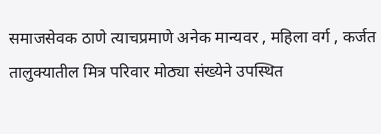समाजसेवक ठाणे त्याचप्रमाणे अनेक मान्यवर , महिला वर्ग , कर्जत तालुक्यातील मित्र परिवार मोठ्या संख्येने उपस्थित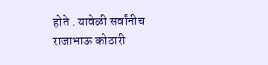होते . यावेळी सर्वांनीच राजाभाऊ कोठारी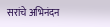सरांचे अभिनंदन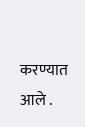करण्यात आले .